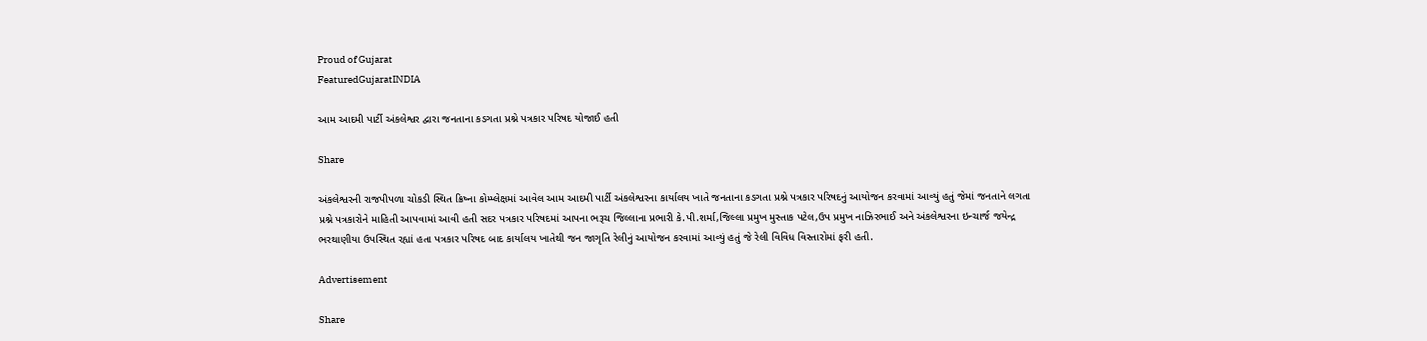Proud of Gujarat
FeaturedGujaratINDIA

આમ આદમી પાર્ટી અંકલેશ્વર દ્વારા જનતાના કડગતા પ્રશ્ને પત્રકાર પરિષદ યોજાઈ હતી

Share

અંકલેશ્વરની રાજપીપળા ચોકડી સ્થિત ક્રિષ્ના કોમ્પ્લેક્ષમાં આવેલ આમ આદમી પાર્ટી અંકલેશ્વરના કાર્યાલય ખાતે જનતાના કડગતા પ્રશ્ને પત્રકાર પરિષદનું આયોજન કરવામાં આવ્યું હતું જેમાં જનતાને લગતા પ્રશ્ને પત્રકારોને માહિતી આપવામાં આવી હતી સદર પત્રકાર પરિષદમાં આપના ભરૂચ જિલ્લાના પ્રભારી કે.પી.શર્મા,જિલ્લા પ્રમુખ મુસ્તાક પટેલ,ઉપ પ્રમુખ નાઝિરભાઈ અને અંકલેશ્વરના ઇન્ચાર્જ જયેન્દ્ર ભરથાણીયા ઉપસ્થિત રહ્યાં હતા પત્રકાર પરિષદ બાદ કાર્યાલય ખાતેથી જન જાગૃતિ રેલીનું આયોજન કરવામાં આવ્યું હતું જે રેલી વિવિધ વિસ્તારોમાં ફરી હતી.

Advertisement

Share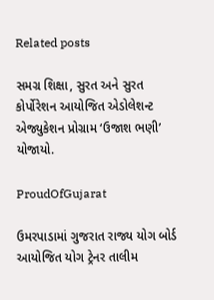Related posts

સમગ્ર શિક્ષા, સુરત અને સુરત કોર્પોરેશન આયોજિત એડોલેશન્ટ એજ્યુકેશન પ્રોગ્રામ ‘ઉજાશ ભણી’ યોજાયો.

ProudOfGujarat

ઉમરપાડામાં ગુજરાત રાજ્ય યોગ બોર્ડ આયોજિત યોગ ટ્રેનર તાલીમ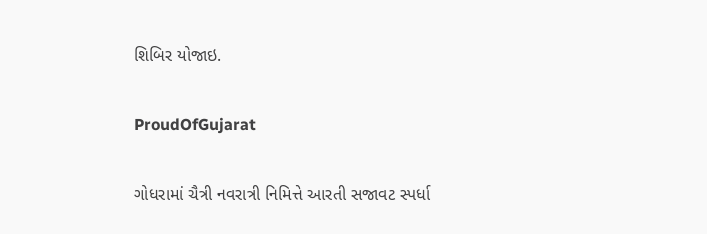શિબિર યોજાઇ.

ProudOfGujarat

ગોધરામાં ચૈત્રી નવરાત્રી નિમિત્તે આરતી સજાવટ સ્પર્ધા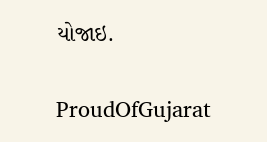યોજાઇ.

ProudOfGujarat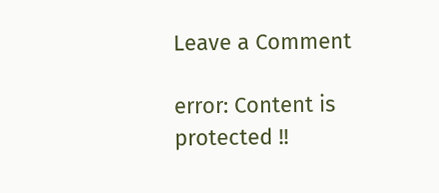Leave a Comment

error: Content is protected !!